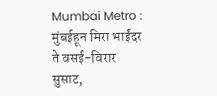Mumbai Metro : मुंबईहून मिरा भाईंदर ते वसई-विरार सुसाट,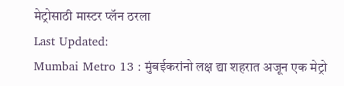मेट्रोसाठी मास्टर प्लॅन ठरला
Last Updated:
Mumbai Metro 13 : मुंबईकरांनो लक्ष द्या शहरात अजून एक मेट्रो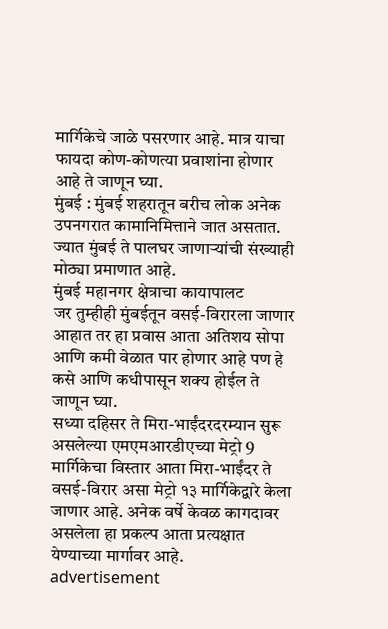मार्गिकेचे जाळे पसरणार आहे. मात्र याचा फायदा कोण-कोणत्या प्रवाशांना होणार आहे ते जाणून घ्या.
मुंबई : मुंबई शहरातून बरीच लोक अनेक उपनगरात कामानिमित्ताने जात असतात. ज्यात मुंबई ते पालघर जाणाऱ्यांची संख्याही मोठ्या प्रमाणात आहे.
मुंबई महानगर क्षेत्राचा कायापालट
जर तुम्हीही मुंबईतून वसई-विरारला जाणार आहात तर हा प्रवास आता अतिशय सोपा आणि कमी वेळात पार होणार आहे पण हे कसे आणि कधीपासून शक्य होईल ते जाणून घ्या.
सध्या दहिसर ते मिरा-भाईंदरदरम्यान सुरू असलेल्या एमएमआरडीएच्या मेट्रो 9 मार्गिकेचा विस्तार आता मिरा-भाईंदर ते वसई-विरार असा मेट्रो १३ मार्गिकेद्वारे केला जाणार आहे. अनेक वर्षे केवळ कागदावर असलेला हा प्रकल्प आता प्रत्यक्षात येण्याच्या मार्गावर आहे.
advertisement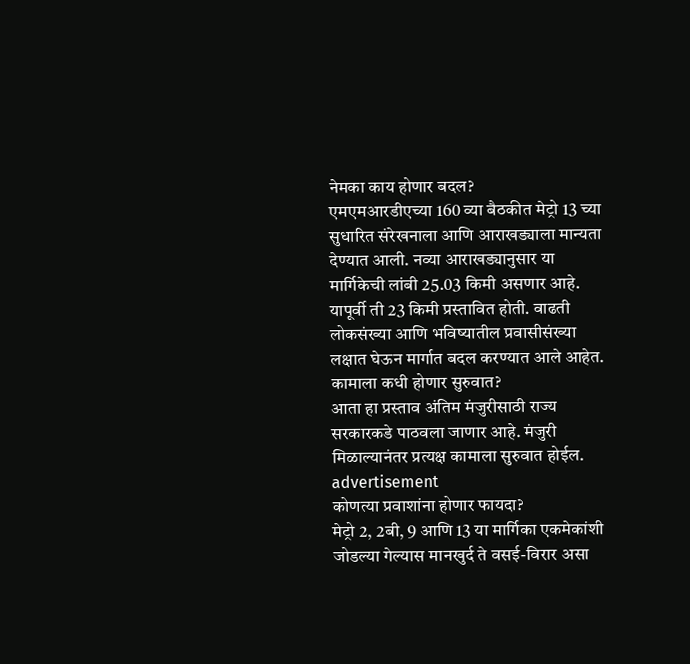नेमका काय होणार बदल?
एमएमआरडीएच्या 160 व्या बैठकीत मेट्रो 13 च्या सुधारित संरेखनाला आणि आराखड्याला मान्यता देण्यात आली. नव्या आराखड्यानुसार या मार्गिकेची लांबी 25.03 किमी असणार आहे. यापूर्वी ती 23 किमी प्रस्तावित होती. वाढती लोकसंख्या आणि भविष्यातील प्रवासीसंख्या लक्षात घेऊन मार्गात बदल करण्यात आले आहेत.
कामाला कधी होणार सुरुवात?
आता हा प्रस्ताव अंतिम मंजुरीसाठी राज्य सरकारकडे पाठवला जाणार आहे. मंजुरी मिळाल्यानंतर प्रत्यक्ष कामाला सुरुवात होईल.
advertisement
कोणत्या प्रवाशांना होणार फायदा?
मेट्रो 2, 2बी, 9 आणि 13 या मार्गिका एकमेकांशी जोडल्या गेल्यास मानखुर्द ते वसई-विरार असा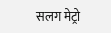सलग मेट्रो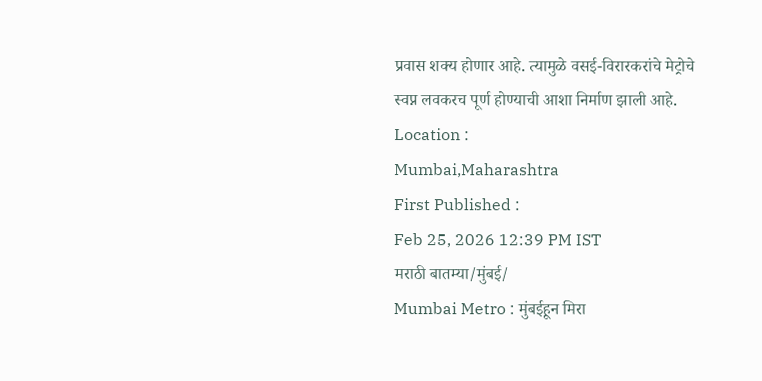प्रवास शक्य होणार आहे. त्यामुळे वसई-विरारकरांचे मेट्रोचे स्वप्न लवकरच पूर्ण होण्याची आशा निर्माण झाली आहे.
Location :
Mumbai,Maharashtra
First Published :
Feb 25, 2026 12:39 PM IST
मराठी बातम्या/मुंबई/
Mumbai Metro : मुंबईहून मिरा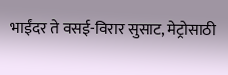भाईंदर ते वसई-विरार सुसाट, मेट्रोसाठी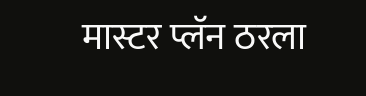मास्टर प्लॅन ठरला